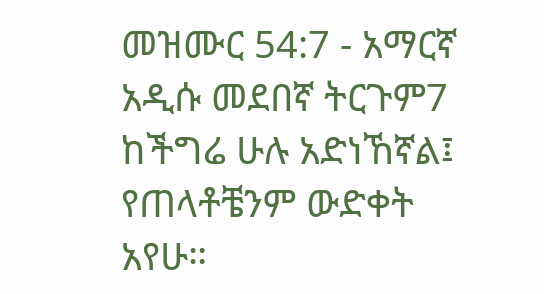መዝሙር 54:7 - አማርኛ አዲሱ መደበኛ ትርጉም7 ከችግሬ ሁሉ አድነኸኛል፤ የጠላቶቼንም ውድቀት አየሁ።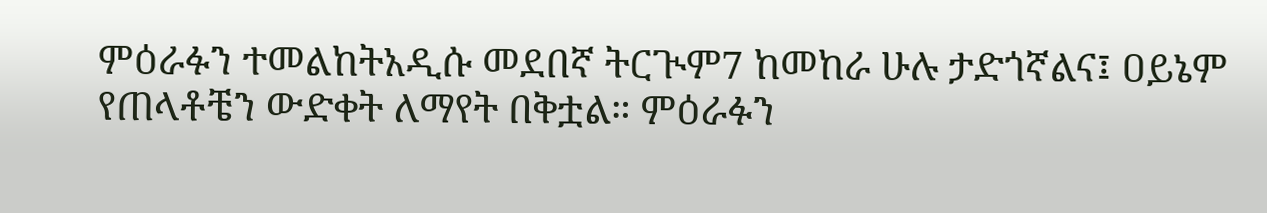ምዕራፉን ተመልከትአዲሱ መደበኛ ትርጒም7 ከመከራ ሁሉ ታድጎኛልና፤ ዐይኔም የጠላቶቼን ውድቀት ለማየት በቅቷል። ምዕራፉን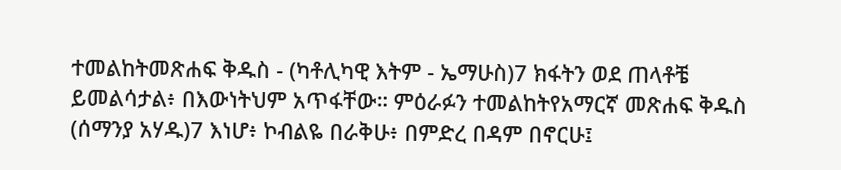ተመልከትመጽሐፍ ቅዱስ - (ካቶሊካዊ እትም - ኤማሁስ)7 ክፋትን ወደ ጠላቶቼ ይመልሳታል፥ በእውነትህም አጥፋቸው። ምዕራፉን ተመልከትየአማርኛ መጽሐፍ ቅዱስ (ሰማንያ አሃዱ)7 እነሆ፥ ኮብልዬ በራቅሁ፥ በምድረ በዳም በኖርሁ፤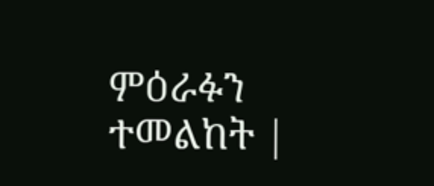ምዕራፉን ተመልከት |